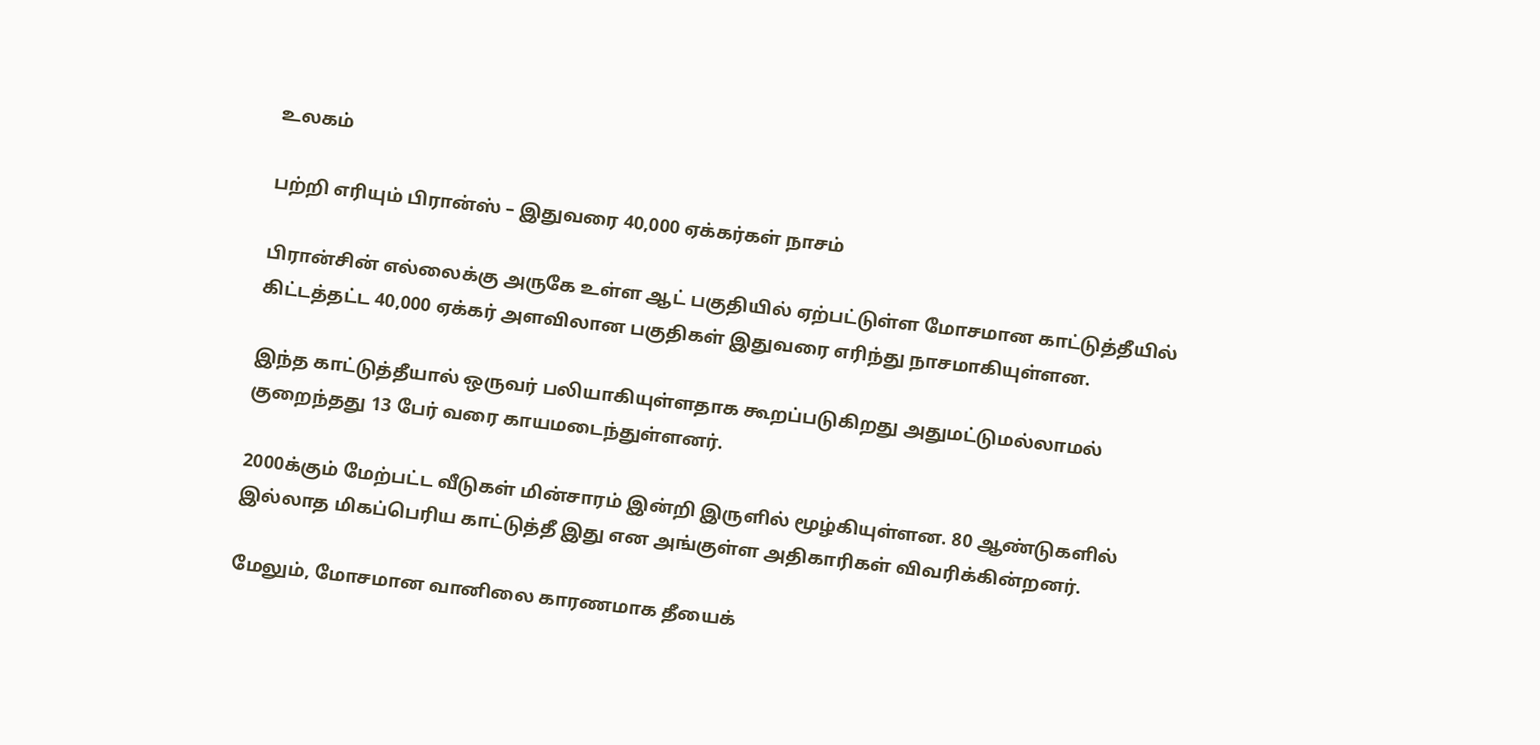உலகம்

பற்றி எரியும் பிரான்ஸ் – இதுவரை 40,000 ஏக்கர்கள் நாசம்

பிரான்சின் எல்லைக்கு அருகே உள்ள ஆட் பகுதியில் ஏற்பட்டுள்ள மோசமான காட்டுத்தீயில் கிட்டத்தட்ட 40,000 ஏக்கர் அளவிலான பகுதிகள் இதுவரை எரிந்து நாசமாகியுள்ளன.

இந்த காட்டுத்தீயால் ஒருவர் பலியாகியுள்ளதாக கூறப்படுகிறது அதுமட்டுமல்லாமல் குறைந்தது 13 பேர் வரை காயமடைந்துள்ளனர்.

2000க்கும் மேற்பட்ட வீடுகள் மின்சாரம் இன்றி இருளில் மூழ்கியுள்ளன. 80 ஆண்டுகளில் இல்லாத மிகப்பெரிய காட்டுத்தீ இது என அங்குள்ள அதிகாரிகள் விவரிக்கின்றனர்.

மேலும், மோசமான வானிலை காரணமாக தீயைக்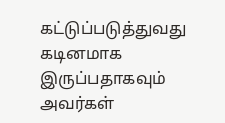கட்டுப்படுத்துவது கடினமாக இருப்பதாகவும் அவர்கள்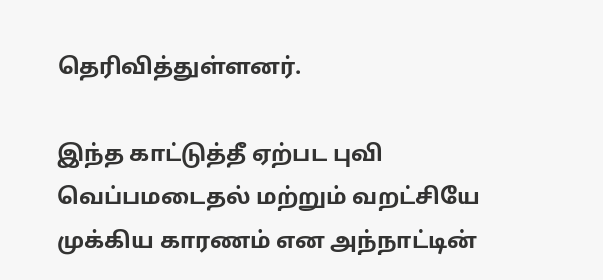தெரிவித்துள்ளனர்.

இந்த காட்டுத்தீ ஏற்பட புவி வெப்பமடைதல் மற்றும் வறட்சியே முக்கிய காரணம் என அந்நாட்டின்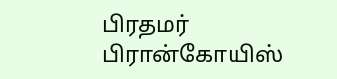பிரதமர் பிரான்கோயிஸ்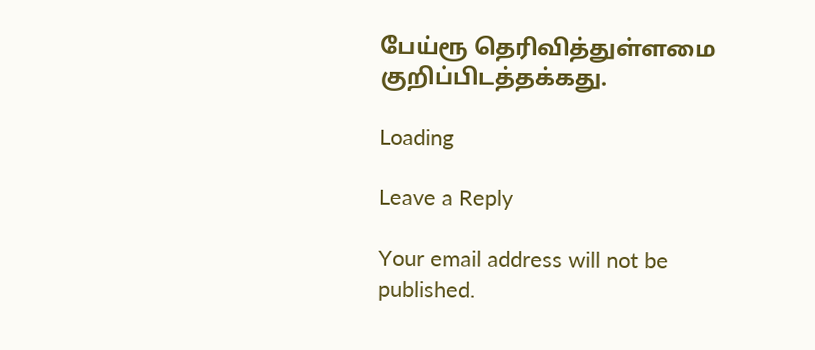பேய்ரூ தெரிவித்துள்ளமை குறிப்பிடத்தக்கது.

Loading

Leave a Reply

Your email address will not be published.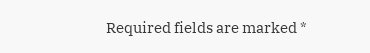Required fields are marked *